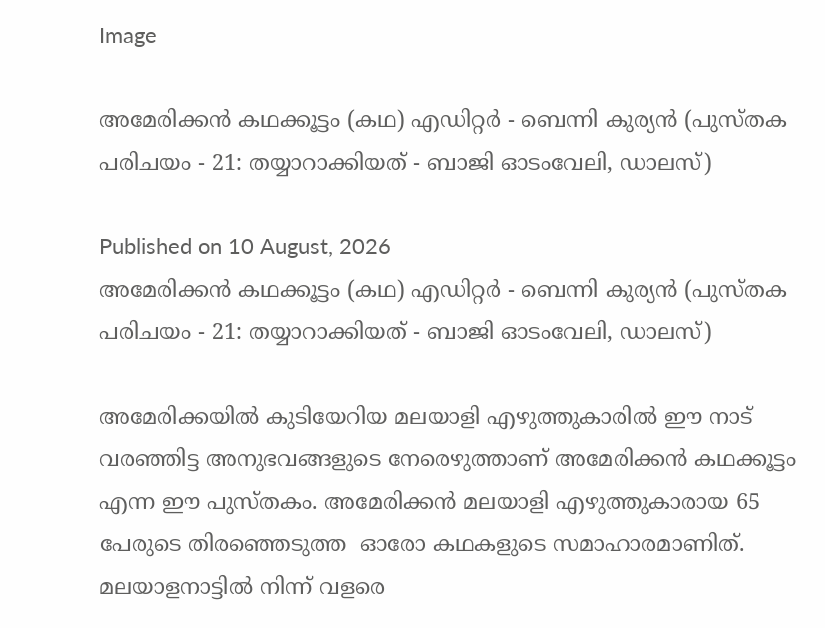Image

അമേരിക്കൻ കഥക്കൂട്ടം (കഥ) എഡിറ്റർ - ബെന്നി കുര്യൻ (പുസ്തക പരിചയം - 21: തയ്യാറാക്കിയത് - ബാജി ഓടംവേലി, ഡാലസ്)

Published on 10 August, 2026
അമേരിക്കൻ കഥക്കൂട്ടം (കഥ) എഡിറ്റർ - ബെന്നി കുര്യൻ (പുസ്തക പരിചയം - 21: തയ്യാറാക്കിയത് - ബാജി ഓടംവേലി, ഡാലസ്)

അമേരിക്കയിൽ കുടിയേറിയ മലയാളി എഴുത്തുകാരിൽ ഈ നാട് വരഞ്ഞിട്ട അനുഭവങ്ങളുടെ നേരെഴുത്താണ് അമേരിക്കൻ കഥക്കൂട്ടം എന്ന ഈ പുസ്തകം. അമേരിക്കൻ മലയാളി എഴുത്തുകാരായ 65 പേരുടെ തിരഞ്ഞെടുത്ത  ഓരോ കഥകളുടെ സമാഹാരമാണിത്. മലയാളനാട്ടിൽ നിന്ന് വളരെ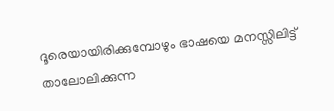ദൂരെയായിരിക്കുമ്പോഴും ഭാഷയെ മനസ്സിലിട്ട് താലോലിക്കുന്ന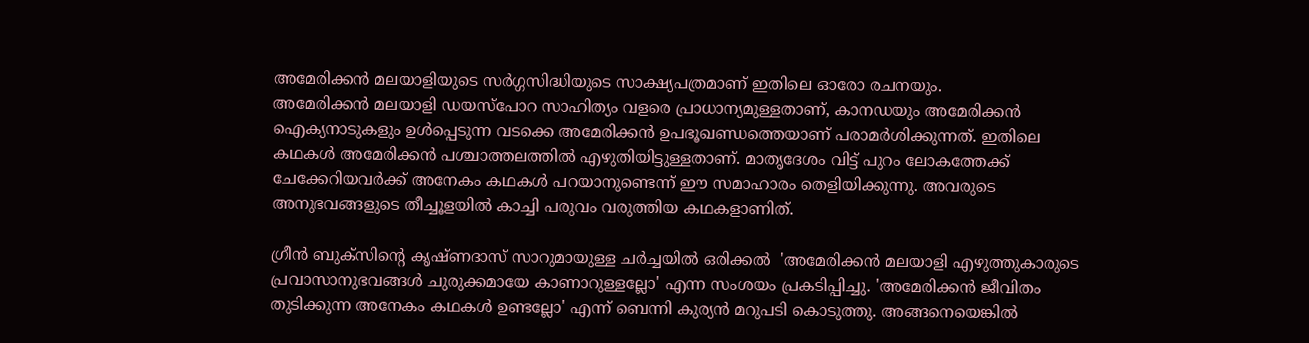അമേരിക്കൻ മലയാളിയുടെ സർഗ്ഗസിദ്ധിയുടെ സാക്ഷ്യപത്രമാണ് ഇതിലെ ഓരോ രചനയും.
അമേരിക്കൻ മലയാളി ഡയസ്പോറ സാഹിത്യം വളരെ പ്രാധാന്യമുള്ളതാണ്, കാനഡയും അമേരിക്കൻ ഐക്യനാടുകളും ഉൾപ്പെടുന്ന വടക്കെ അമേരിക്കൻ ഉപഭൂഖണ്ഡത്തെയാണ് പരാമർശിക്കുന്നത്. ഇതിലെ കഥകൾ അമേരിക്കൻ പശ്ചാത്തലത്തിൽ എഴുതിയിട്ടുള്ളതാണ്. മാതൃദേശം വിട്ട് പുറം ലോകത്തേക്ക് ചേക്കേറിയവർക്ക് അനേകം കഥകൾ പറയാനുണ്ടെന്ന് ഈ സമാഹാരം തെളിയിക്കുന്നു. അവരുടെ അനുഭവങ്ങളുടെ തീച്ചൂളയിൽ കാച്ചി പരുവം വരുത്തിയ കഥകളാണിത്.

ഗ്രീൻ ബുക്സിൻ്റെ കൃഷ്ണദാസ് സാറുമായുള്ള ചർച്ചയിൽ ഒരിക്കൽ  'അമേരിക്കൻ മലയാളി എഴുത്തുകാരുടെ പ്രവാസാനുഭവങ്ങൾ ചുരുക്കമായേ കാണാറുള്ളല്ലോ' എന്ന സംശയം പ്രകടിപ്പിച്ചു. 'അമേരിക്കൻ ജീവിതം തുടിക്കുന്ന അനേകം കഥകൾ ഉണ്ടല്ലോ' എന്ന് ബെന്നി കുര്യൻ മറുപടി കൊടുത്തു. അങ്ങനെയെങ്കിൽ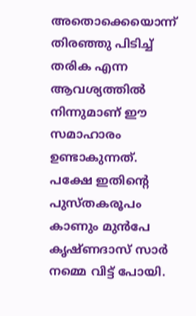അതൊക്കെയൊന്ന് തിരഞ്ഞു പിടിച്ച് തരിക എന്ന ആവശ്യത്തിൽ നിന്നുമാണ് ഈ സമാഹാരം ഉണ്ടാകുന്നത്. പക്ഷേ ഇതിൻ്റെ പുസ്തകരൂപം കാണും മുൻപേ കൃഷ്ണദാസ് സാർ നമ്മെ വിട്ട് പോയി.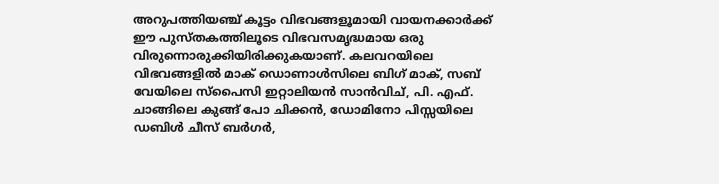അറുപത്തിയഞ്ച് കൂട്ടം വിഭവങ്ങളൂമായി വായനക്കാർക്ക് ഈ പുസ്തകത്തിലൂടെ വിഭവസമൃദ്ധമായ ഒരു വിരുന്നൊരുക്കിയിരിക്കുകയാണ്. കലവറയിലെ വിഭവങ്ങളിൽ മാക് ഡൊണാൾസിലെ ബിഗ് മാക്, സബ് വേയിലെ സ്പൈസി ഇറ്റാലിയൻ സാൻവിച്, പി. എഫ്. ചാങ്ങിലെ കുങ്ങ് പോ ചിക്കൻ, ഡോമിനോ പിസ്സയിലെ ഡബിൾ ചീസ് ബർഗർ,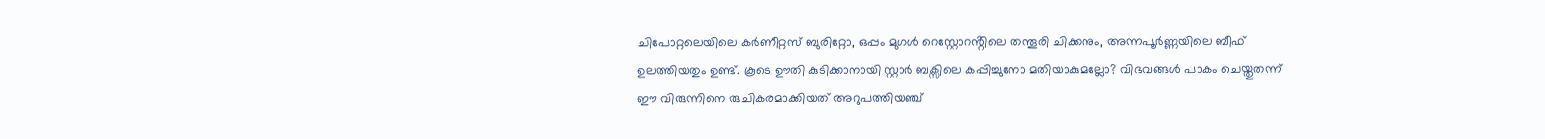ചിപോറ്റലെയിലെ കർണീറ്റസ് ബുരിറ്റോ, ഒപ്പം മുഗൾ റെസ്റ്റോറൻ്റിലെ തന്തൂരി ചിക്കനും, അന്നപൂർണ്ണയിലെ ബീഫ് ഉലത്തിയതും ഉണ്ട്. കൂടെ ഊതി കുടിക്കാനായി സ്റ്റാർ ബക്സിലെ കപ്പിച്ചുനോ മതിയാകുമല്ലോ? വിഭവങ്ങൾ പാകം ചെയ്തുതന്ന് ഈ വിരുന്നിനെ രുചികരമാക്കിയത് അറുപത്തിയഞ്ച്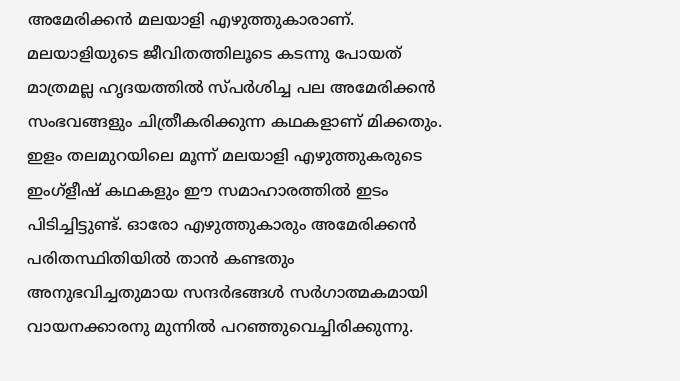അമേരിക്കൻ മലയാളി എഴുത്തുകാരാണ്.
മലയാളിയുടെ ജീവിതത്തിലൂടെ കടന്നു പോയത് മാത്രമല്ല ഹൃദയത്തിൽ സ്പർശിച്ച പല അമേരിക്കൻ സംഭവങ്ങളും ചിത്രീകരിക്കുന്ന കഥകളാണ് മിക്കതും. ഇളം തലമുറയിലെ മൂന്ന് മലയാളി എഴുത്തുകരുടെ ഇംഗ്ളീഷ് കഥകളും ഈ സമാഹാരത്തിൽ ഇടം പിടിച്ചിട്ടുണ്ട്. ഓരോ എഴുത്തുകാരും അമേരിക്കൻ പരിതസ്ഥിതിയിൽ താൻ കണ്ടതും അനുഭവിച്ചതുമായ സന്ദർഭങ്ങൾ സർഗാത്മകമായി വായനക്കാരനു മുന്നിൽ പറഞ്ഞുവെച്ചിരിക്കുന്നു.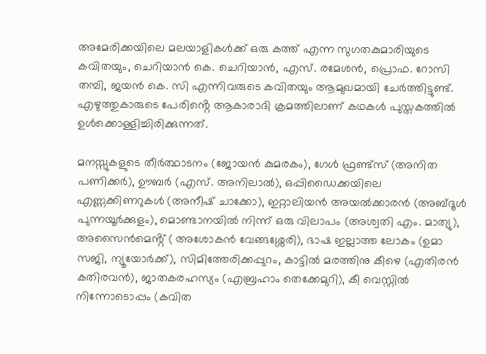അമേരിക്കയിലെ മലയാളികൾക്ക് ഒരു കത്ത് എന്ന സുഗതകുമാരിയുടെ കവിതയും, ചെറിയാൻ കെ. ചെറിയാൻ, എസ്. രമേശൻ, പ്രൊഫ. റോസി തമ്പി, ജയൻ കെ. സി എന്നിവരുടെ കവിതയും ആമുഖമായി ചേർത്തിട്ടുണ്ട്.
എഴുത്തുകാരുടെ പേരിൻ്റെ ആകാരാദി ക്രമത്തിലാണ് കഥകൾ പുസ്തകത്തിൽ ഉൾക്കൊള്ളിച്ചിരിക്കുന്നത്.

മനസ്സുകളുടെ തീർത്ഥാടനം (ജോയൻ കുമരകം), ഗേൾ ഫ്രണ്ട്സ് (അനിത പണിക്കർ), ഊബർ (എസ്. അനിലാൽ), ഒപ്പിഡൈക്കയിലെ എണ്ണക്കിണറുകൾ (അനീഷ് ചാക്കോ), ഇറ്റാലിയൻ അയൽക്കാരൻ (അബ്ദൂൾ പുന്നയൂർക്കുളം), മൊണ്ടാനയിൽ നിന്ന് ഒരു വിലാപം (അശ്വതി എം. മാത്യു), അസൈൻമെൻ്റ് ( അശോകൻ വേങ്ങശ്ശേരി), ഭാഷ ഇല്ലാത്ത ലോകം (ഉമാ സജി, ന്യൂയോർക്ക്), സിമിത്തേരിക്കപ്പുറം, കാട്ടിൽ മരത്തിനു കീഴെ (എതിരൻ കതിരവൻ), ജാതകരഹസ്യം (എബ്രഹാം തെക്കേമുറി), കീ വെസ്റ്റിൽ നിന്നോടൊപ്പം (കവിത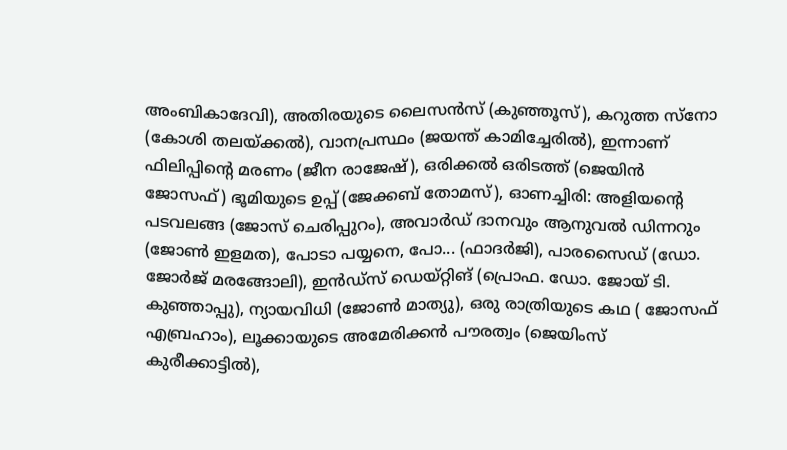അംബികാദേവി), അതിരയുടെ ലൈസൻസ് (കുഞ്ഞൂസ്), കറുത്ത സ്നോ (കോശി തലയ്‌ക്കൽ), വാനപ്രസ്ഥം (ജയന്ത് കാമിച്ചേരിൽ), ഇന്നാണ് ഫിലിപ്പിൻ്റെ മരണം (ജീന രാജേഷ്), ഒരിക്കൽ ഒരിടത്ത് (ജെയിൻ ജോസഫ്) ഭൂമിയുടെ ഉപ്പ് (ജേക്കബ് തോമസ്), ഓണച്ചിരി: അളിയൻ്റെ പടവലങ്ങ (ജോസ് ചെരിപ്പുറം), അവാർഡ് ദാനവും ആനുവൽ ഡിന്നറും (ജോൺ ഇളമത), പോടാ പയ്യനെ, പോ... (ഫാദർജി), പാരസൈഡ് (ഡോ. ജോർജ് മരങ്ങോലി), ഇൻഡ്സ് ഡെയ്റ്റിങ് (പ്രൊഫ. ഡോ. ജോയ് ടി. കുഞ്ഞാപ്പു), ന്യായവിധി (ജോൺ മാത്യു), ഒരു രാത്രിയുടെ കഥ ( ജോസഫ് എബ്രഹാം), ലൂക്കായുടെ അമേരിക്കൻ പൗരത്വം (ജെയിംസ് കുരീക്കാട്ടിൽ),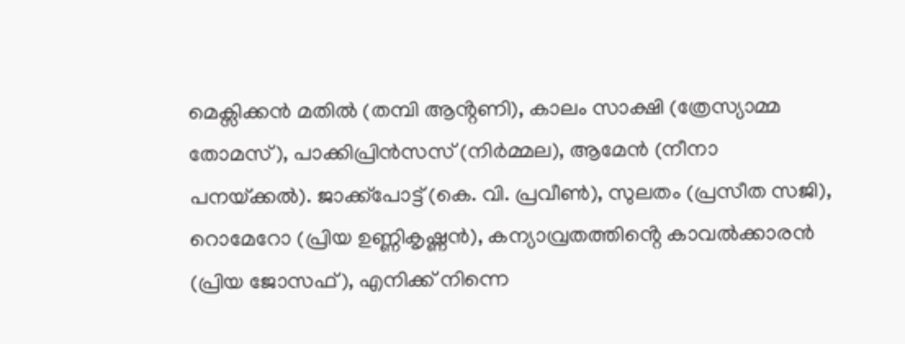മെക്സിക്കൻ മതിൽ (തമ്പി ആൻ്റണി), കാലം സാക്ഷി (ത്രേസ്യാമ്മ തോമസ്), പാക്കിപ്രിൻസസ് (നിർമ്മല), ആമേൻ (നീനാ പനയ്‌ക്കൽ). ജാക്ക്പോട്ട് (കെ. വി. പ്രവീൺ), സുലതം (പ്രസീത സജി), റൊമേറോ (പ്രിയ ഉണ്ണികൃഷ്ണൻ), കന്യാവ്രതത്തിൻ്റെ കാവൽക്കാരൻ (പ്രിയ ജോസഫ്), എനിക്ക് നിന്നെ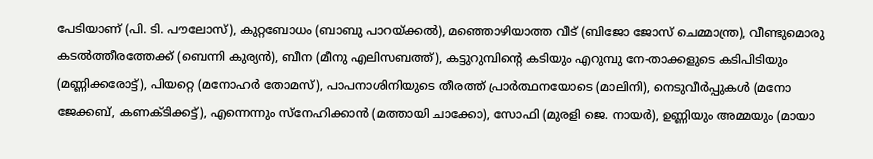പേടിയാണ് (പി. ടി. പൗലോസ്), കുറ്റബോധം (ബാബു പാറയ്‌ക്കൽ), മഞ്ഞൊഴിയാത്ത വീട് (ബിജോ ജോസ് ചെമ്മാന്ത്ര), വീണ്ടുമൊരു കടൽത്തീരത്തേക്ക് (ബെന്നി കുര്യൻ), ബീന (മീനു എലിസബത്ത്), കട്ടുറുമ്പിൻ്റെ കടിയും എറുമ്പു നേ-താക്കളുടെ കടിപിടിയും (മണ്ണിക്കരോട്ട്), പിയറ്റെ (മനോഹർ തോമസ്), പാപനാശിനിയുടെ തീരത്ത് പ്രാർത്ഥനയോടെ (മാലിനി), നെടുവീർപ്പുകൾ (മനോ ജേക്കബ്, കണക്ടിക്കട്ട്), എന്നെന്നും സ്നേഹിക്കാൻ (മത്തായി ചാക്കോ), സോഫി (മുരളി ജെ. നായർ), ഉണ്ണിയും അമ്മയും (മായാ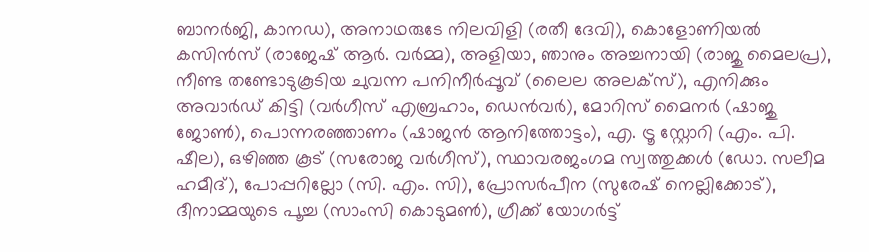ബാനർജി, കാനഡ), അനാഥരുടേ നിലവിളി (രതീ ദേവി), കൊളോണിയൽ കസിൻസ് (രാജേഷ് ആർ. വർമ്മ), അളിയാ, ഞാനും അച്ചനായി (രാജു മൈലപ്ര), നീണ്ട തണ്ടോടുകൂടിയ ചുവന്ന പനിനീർപ്പൂവ് (ലൈല അലക്സ്), എനിക്കും അവാർഡ് കിട്ടി (വർഗീസ് എബ്രഹാം, ഡെൻവർ), മോറിസ് മൈനർ (ഷാജു ജോൺ), പൊന്നരഞ്ഞാണം (ഷാജൻ ആനിത്തോട്ടം), എ. ട്രൂ സ്റ്റോറി (എം. പി. ഷീല), ഒഴിഞ്ഞ കൂട് (സരോജ വർഗീസ്), സ്ഥാവരജംഗമ സ്വത്തുക്കൾ (ഡോ. സലീമ ഹമീദ്), പോപ്പറില്ലോ (സി. എം. സി), പ്രോസർപീന (സുരേഷ് നെല്ലിക്കോട്), ദീനാമ്മയുടെ പൂച്ച (സാംസി കൊടുമൺ), ഗ്രീക്ക് യോഗർട്ട്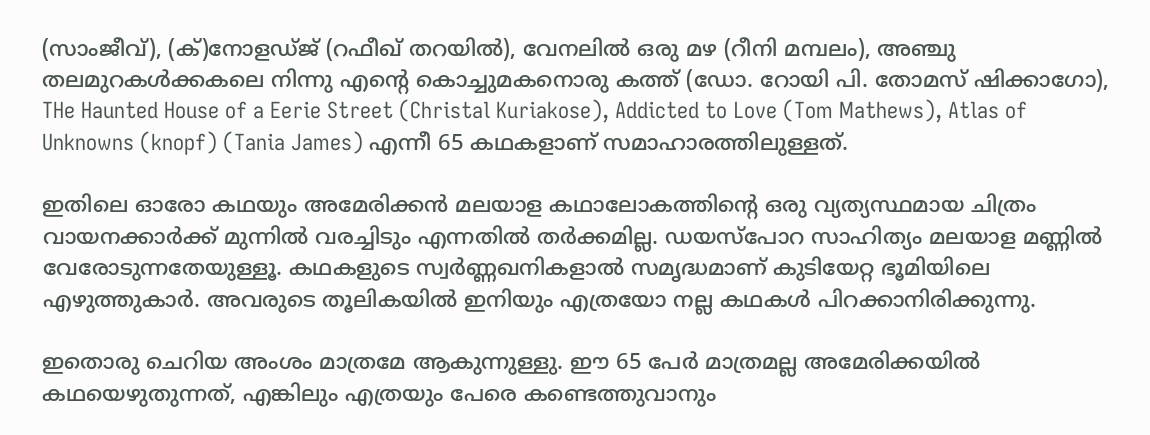(സാംജീവ്), (ക്)നോളഡ്ജ് (റഫീഖ് തറയിൽ), വേനലിൽ ഒരു മഴ (റീനി മമ്പലം), അഞ്ചു തലമുറകൾക്കകലെ നിന്നു എൻ്റെ കൊച്ചുമകനൊരു കത്ത് (ഡോ. റോയി പി. തോമസ് ഷിക്കാഗോ), THe Haunted House of a Eerie Street (Christal Kuriakose), Addicted to Love (Tom Mathews), Atlas of Unknowns (knopf) (Tania James) എന്നീ 65 കഥകളാണ് സമാഹാരത്തിലുള്ളത്.

ഇതിലെ ഓരോ കഥയും അമേരിക്കൻ മലയാള കഥാലോകത്തിൻ്റെ ഒരു വ്യത്യസ്ഥമായ ചിത്രം വായനക്കാർക്ക് മുന്നിൽ വരച്ചിടും എന്നതിൽ തർക്കമില്ല. ഡയസ്പോറ സാഹിത്യം മലയാള മണ്ണിൽ വേരോടുന്നതേയുള്ളൂ. കഥകളുടെ സ്വർണ്ണഖനികളാൽ സമൃദ്ധമാണ് കുടിയേറ്റ ഭൂമിയിലെ എഴുത്തുകാർ. അവരുടെ തൂലികയിൽ ഇനിയും എത്രയോ നല്ല കഥകൾ പിറക്കാനിരിക്കുന്നു.

ഇതൊരു ചെറിയ അംശം മാത്രമേ ആകുന്നുള്ളു. ഈ 65 പേർ മാത്രമല്ല അമേരിക്കയിൽ കഥയെഴുതുന്നത്, എങ്കിലും എത്രയും പേരെ കണ്ടെത്തുവാനും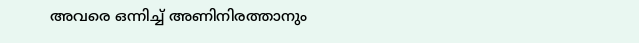അവരെ ഒന്നിച്ച് അണിനിരത്താനും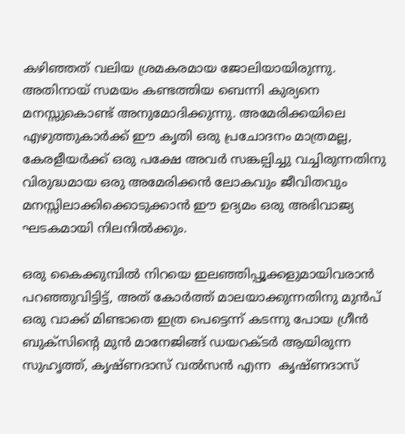കഴിഞ്ഞത് വലിയ ശ്രമകരമായ ജോലിയായിരുന്നു. അതിനായ് സമയം കണ്ടത്തിയ ബെന്നി കുര്യനെ മനസ്സുകൊണ്ട് അനുമോദിക്കുന്നു. അമേരിക്കയിലെ എഴുത്തുകാർക്ക് ഈ കൃതി ഒരു പ്രചോദനം മാത്രമല്ല, കേരളീയർക്ക് ഒരു പക്ഷേ അവർ സങ്കല്പിച്ചു വച്ചിരുന്നതിനു വിരുദ്ധമായ ഒരു അമേരിക്കൻ ലോകവും ജീവിതവും മനസ്സിലാക്കിക്കൊടുക്കാൻ ഈ ഉദ്യമം ഒരു അഭിവാജ്യ ഘടകമായി നിലനിൽക്കും.

ഒരു കൈക്കുമ്പിൽ നിറയെ ഇലഞ്ഞിപ്പൂക്കളുമായിവരാൻ പറഞ്ഞുവിട്ടിട്ട്, അത് കോർത്ത് മാലയാക്കുന്നതിനു മുൻപ് ഒരു വാക്ക് മിണ്ടാതെ ഇത്ര പെട്ടെന്ന് കടന്നു പോയ ഗ്രീൻ ബുക്സിൻ്റെ മുൻ മാനേജിങ്ങ് ഡയറക്ടർ ആയിരുന്ന സുഹൃത്ത്, കൃഷ്ണദാസ് വൽസൻ എന്ന  കൃഷ്ണദാസ്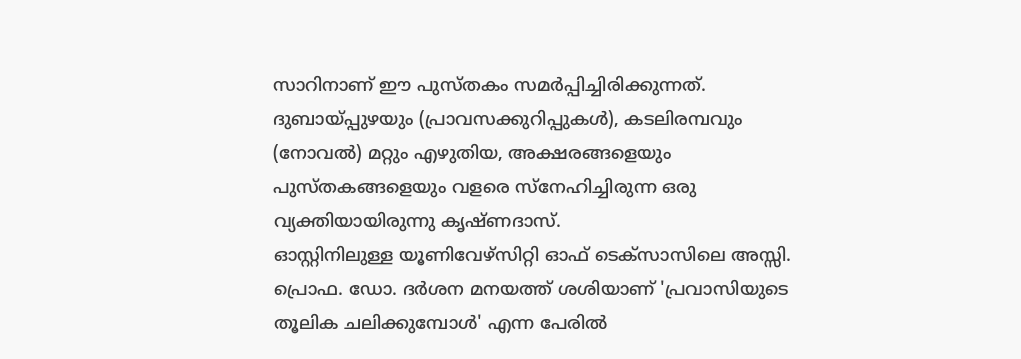സാറിനാണ് ഈ പുസ്തകം സമർപ്പിച്ചിരിക്കുന്നത്. ദുബായ്പ്പുഴയും (പ്രാവസക്കുറിപ്പുകൾ), കടലിരമ്പവും (നോവൽ) മറ്റും എഴുതിയ, അക്ഷരങ്ങളെയും പുസ്തകങ്ങളെയും വളരെ സ്നേഹിച്ചിരുന്ന ഒരു വ്യക്തിയായിരുന്നു കൃഷ്ണദാസ്.
ഓസ്റ്റിനിലുള്ള യൂണിവേഴ്സിറ്റി ഓഫ് ടെക്സാസിലെ അസ്സി. പ്രൊഫ. ഡോ. ദർശന മനയത്ത് ശശിയാണ് 'പ്രവാസിയുടെ തൂലിക ചലിക്കുമ്പോൾ' എന്ന പേരിൽ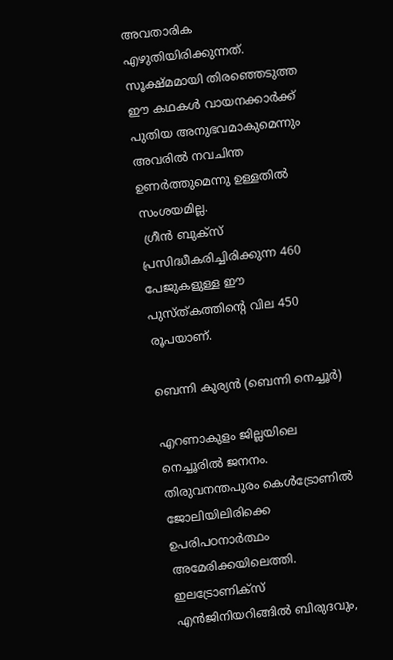അവതാരിക എഴുതിയിരിക്കുന്നത്. സൂക്ഷ്മമായി തിരഞ്ഞെടുത്ത ഈ കഥകൾ വായനക്കാർക്ക് പുതിയ അനുഭവമാകുമെന്നും അവരിൽ നവചിന്ത ഉണർത്തുമെന്നു ഉള്ളതിൽ സംശയമില്ല.
 ഗ്രീൻ ബുക്സ് പ്രസിദ്ധീകരിച്ചിരിക്കുന്ന 460 പേജുകളുള്ള ഈ പുസ്ത്കത്തിൻ്റെ വില 450 രൂപയാണ്.

ബെന്നി കുര്യൻ (ബെന്നി നെച്ചൂർ)

എറണാകുളം ജില്ലയിലെ നെച്ചൂരിൽ ജനനം. തിരുവനന്തപുരം കെൾട്രോണിൽ ജോലിയിലിരിക്കെ ഉപരിപഠനാർത്ഥം അമേരിക്കയിലെത്തി. ഇലട്രോണിക്സ് എൻജിനിയറിങ്ങിൽ ബിരുദവും,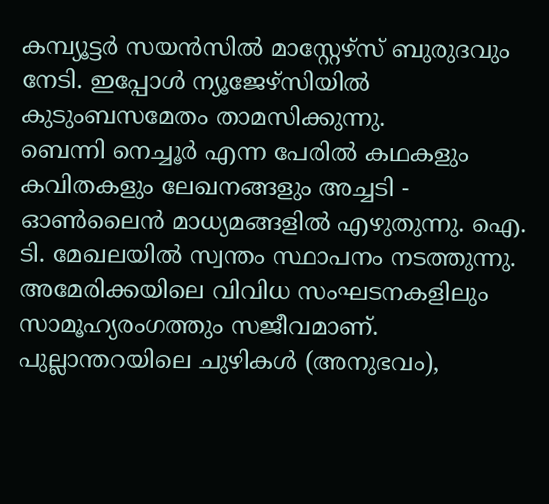കമ്പ്യൂട്ടർ സയൻസിൽ മാസ്റ്റേഴ്സ് ബുരുദവും നേടി. ഇപ്പോൾ ന്യൂജേഴ്സിയിൽ കുടുംബസമേതം താമസിക്കുന്നു.
ബെന്നി നെച്ചൂർ എന്ന പേരിൽ കഥകളും കവിതകളും ലേഖനങ്ങളും അച്ചടി - ഓൺലൈൻ മാധ്യമങ്ങളിൽ എഴുതുന്നു. ഐ. ടി. മേഖലയിൽ സ്വന്തം സ്ഥാപനം നടത്തുന്നു. അമേരിക്കയിലെ വിവിധ സംഘടനകളിലും സാമൂഹ്യരംഗത്തും സജീവമാണ്.
പുല്ലാന്തറയിലെ ചുഴികൾ (അനുഭവം),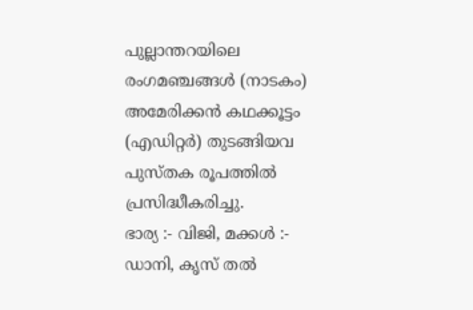പുല്ലാന്തറയിലെ രംഗമഞ്ചങ്ങൾ (നാടകം) അമേരിക്കൻ കഥക്കൂട്ടം (എഡിറ്റർ) തുടങ്ങിയവ പുസ്തക രൂപത്തിൽ പ്രസിദ്ധീകരിച്ചു.
ഭാര്യ :- വിജി, മക്കൾ :- ഡാനി, കൃസ് തൽ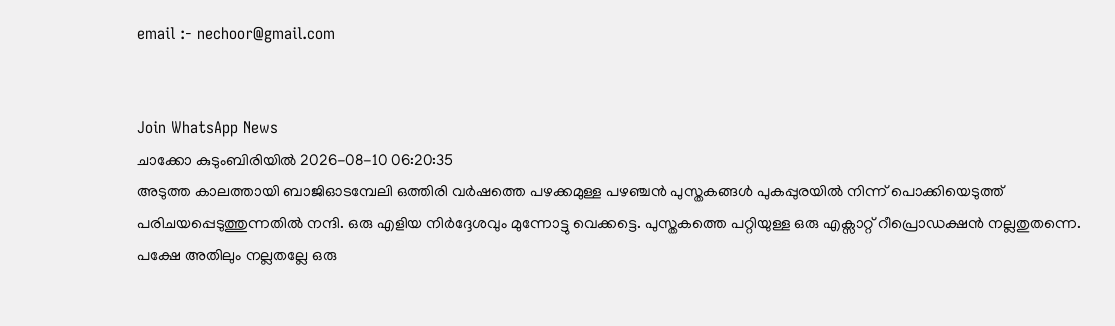email :- nechoor@gmail.com


Join WhatsApp News
ചാക്കോ കുടുംബിരിയിൽ 2026-08-10 06:20:35
അടുത്ത കാലത്തായി ബാജിഓടമ്പേലി ഒത്തിരി വർഷത്തെ പഴക്കമുള്ള പഴഞ്ചൻ പുസ്തകങ്ങൾ പുകപ്പുരയിൽ നിന്ന് പൊക്കിയെടുത്ത് പരിചയപ്പെടുത്തുന്നതിൽ നന്ദി. ഒരു എളിയ നിർദ്ദേശവും മുന്നോട്ടു വെക്കട്ടെ. പുസ്തകത്തെ പറ്റിയുള്ള ഒരു എക്സാറ്റ് റീപ്രൊഡക്ഷൻ നല്ലതുതന്നെ. പക്ഷേ അതിലും നല്ലതല്ലേ ഒരു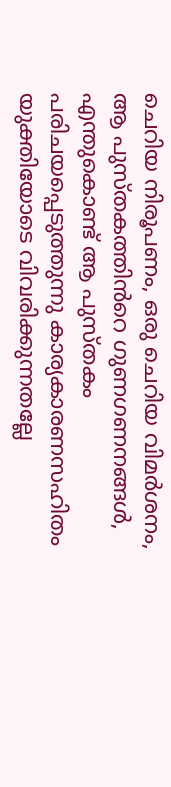ചെറിയ നിരൂപണം, ഒരു ചെറിയ വിമർശനം, ആ പുസ്തകത്തിൻറെ ഗുണഗണനങ്ങൾ, എന്തുകൊണ്ട് ആ പുസ്തകം പരിചയപ്പെടുത്തുന്നു കാര്യകാരണസഹിതം യുക്തിയോടെ വിവരിക്കുന്നതല്ലേ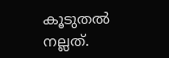കൂടുതൽ നല്ലത്.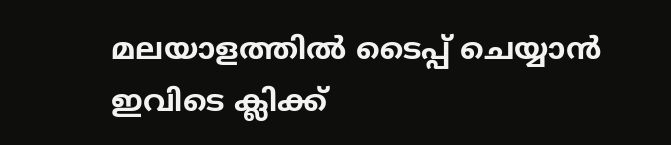മലയാളത്തില്‍ ടൈപ്പ് ചെയ്യാന്‍ ഇവിടെ ക്ലിക്ക്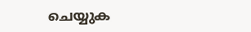ചെയ്യുക